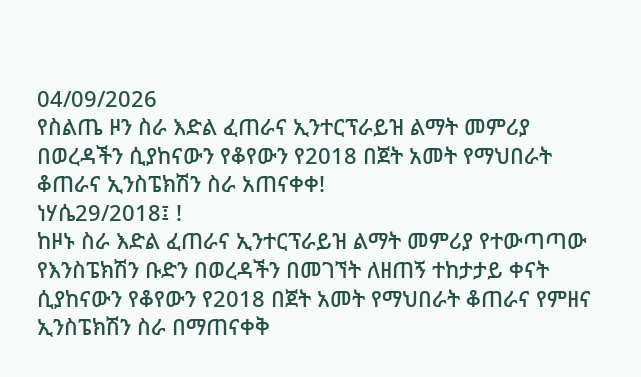04/09/2026
የስልጤ ዞን ስራ እድል ፈጠራና ኢንተርፕራይዝ ልማት መምሪያ በወረዳችን ሲያከናውን የቆየውን የ2018 በጀት አመት የማህበራት ቆጠራና ኢንስፔክሽን ስራ አጠናቀቀ!
ነሃሴ29/2018፤ !
ከዞኑ ስራ እድል ፈጠራና ኢንተርፕራይዝ ልማት መምሪያ የተውጣጣው የእንስፔክሽን ቡድን በወረዳችን በመገኘት ለዘጠኝ ተከታታይ ቀናት ሲያከናውን የቆየውን የ2018 በጀት አመት የማህበራት ቆጠራና የምዘና ኢንስፔክሽን ስራ በማጠናቀቅ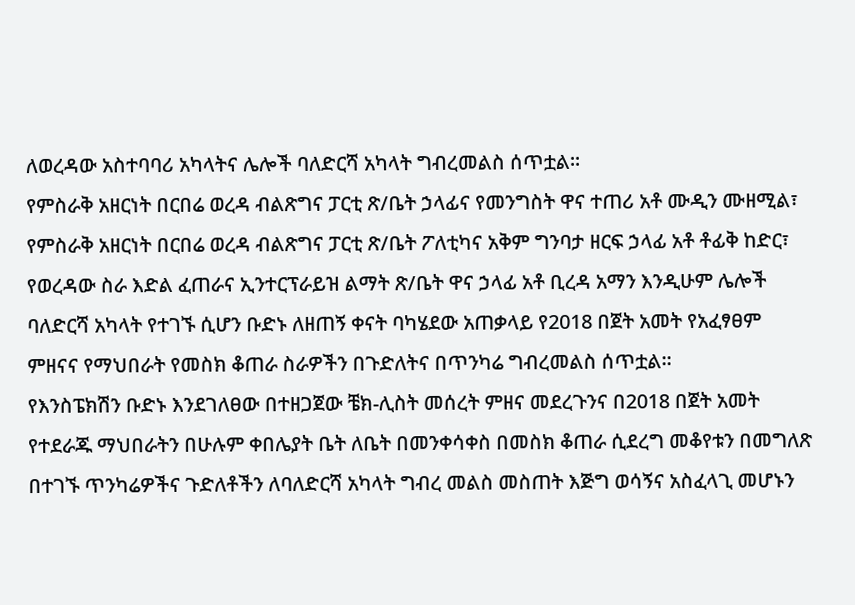ለወረዳው አስተባባሪ አካላትና ሌሎች ባለድርሻ አካላት ግብረመልስ ሰጥቷል።
የምስራቅ አዘርነት በርበሬ ወረዳ ብልጽግና ፓርቲ ጽ/ቤት ኃላፊና የመንግስት ዋና ተጠሪ አቶ ሙዲን ሙዘሚል፣ የምስራቅ አዘርነት በርበሬ ወረዳ ብልጽግና ፓርቲ ጽ/ቤት ፖለቲካና አቅም ግንባታ ዘርፍ ኃላፊ አቶ ቶፊቅ ከድር፣ የወረዳው ስራ እድል ፈጠራና ኢንተርፕራይዝ ልማት ጽ/ቤት ዋና ኃላፊ አቶ ቢረዳ አማን እንዲሁም ሌሎች ባለድርሻ አካላት የተገኙ ሲሆን ቡድኑ ለዘጠኝ ቀናት ባካሄደው አጠቃላይ የ2018 በጀት አመት የአፈፃፀም ምዘናና የማህበራት የመስክ ቆጠራ ስራዎችን በጉድለትና በጥንካሬ ግብረመልስ ሰጥቷል።
የእንስፔክሽን ቡድኑ እንደገለፀው በተዘጋጀው ቼክ-ሊስት መሰረት ምዘና መደረጉንና በ2018 በጀት አመት የተደራጁ ማህበራትን በሁሉም ቀበሌያት ቤት ለቤት በመንቀሳቀስ በመስክ ቆጠራ ሲደረግ መቆየቱን በመግለጽ በተገኙ ጥንካሬዎችና ጉድለቶችን ለባለድርሻ አካላት ግብረ መልስ መስጠት እጅግ ወሳኝና አስፈላጊ መሆኑን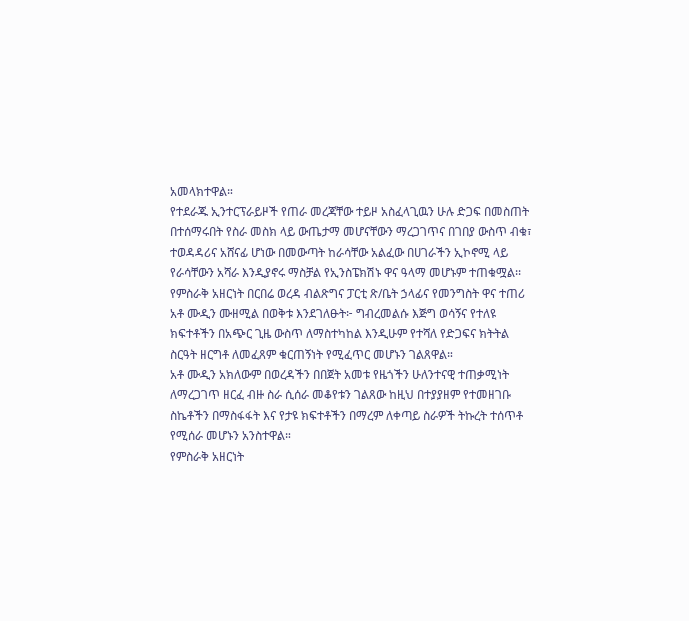አመላክተዋል።
የተደራጁ ኢንተርፕራይዞች የጠራ መረጃቸው ተይዞ አስፈላጊዉን ሁሉ ድጋፍ በመስጠት በተሰማሩበት የስራ መስክ ላይ ውጤታማ መሆናቸውን ማረጋገጥና በገበያ ውስጥ ብቁ፣ ተወዳዳሪና አሸናፊ ሆነው በመውጣት ከራሳቸው አልፈው በሀገራችን ኢኮኖሚ ላይ የራሳቸውን አሻራ እንዲያኖሩ ማስቻል የኢንስፔክሽኑ ዋና ዓላማ መሆኑም ተጠቁሟል፡፡
የምስራቅ አዘርነት በርበሬ ወረዳ ብልጽግና ፓርቲ ጽ/ቤት ኃላፊና የመንግስት ዋና ተጠሪ አቶ ሙዲን ሙዘሚል በወቅቱ እንደገለፁት፦ ግብረመልሱ እጅግ ወሳኝና የተለዩ ክፍተቶችን በአጭር ጊዜ ውስጥ ለማስተካከል እንዲሁም የተሻለ የድጋፍና ክትትል ስርዓት ዘርግቶ ለመፈጸም ቁርጠኝነት የሚፈጥር መሆኑን ገልጸዋል።
አቶ ሙዲን አክለውም በወረዳችን በበጀት አመቱ የዜጎችን ሁለንተናዊ ተጠቃሚነት ለማረጋገጥ ዘርፈ ብዙ ስራ ሲሰራ መቆየቱን ገልጸው ከዚህ በተያያዘም የተመዘገቡ ስኬቶችን በማስፋፋት እና የታዩ ክፍተቶችን በማረም ለቀጣይ ስራዎች ትኩረት ተሰጥቶ የሚሰራ መሆኑን አንስተዋል።
የምስራቅ አዘርነት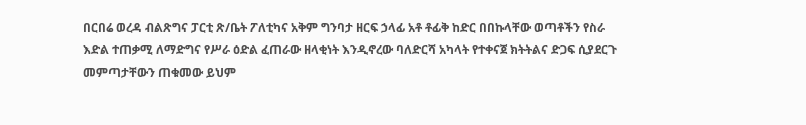በርበሬ ወረዳ ብልጽግና ፓርቲ ጽ/ቤት ፖለቲካና አቅም ግንባታ ዘርፍ ኃላፊ አቶ ቶፊቅ ከድር በበኩላቸው ወጣቶችን የስራ እድል ተጠቃሚ ለማድግና የሥራ ዕድል ፈጠራው ዘላቂነት እንዲኖረው ባለድርሻ አካላት የተቀናጀ ክትትልና ድጋፍ ሲያደርጉ መምጣታቸውን ጠቁመው ይህም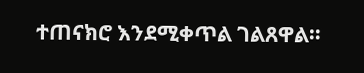ተጠናክሮ እንደሚቀጥል ገልጸዋል።